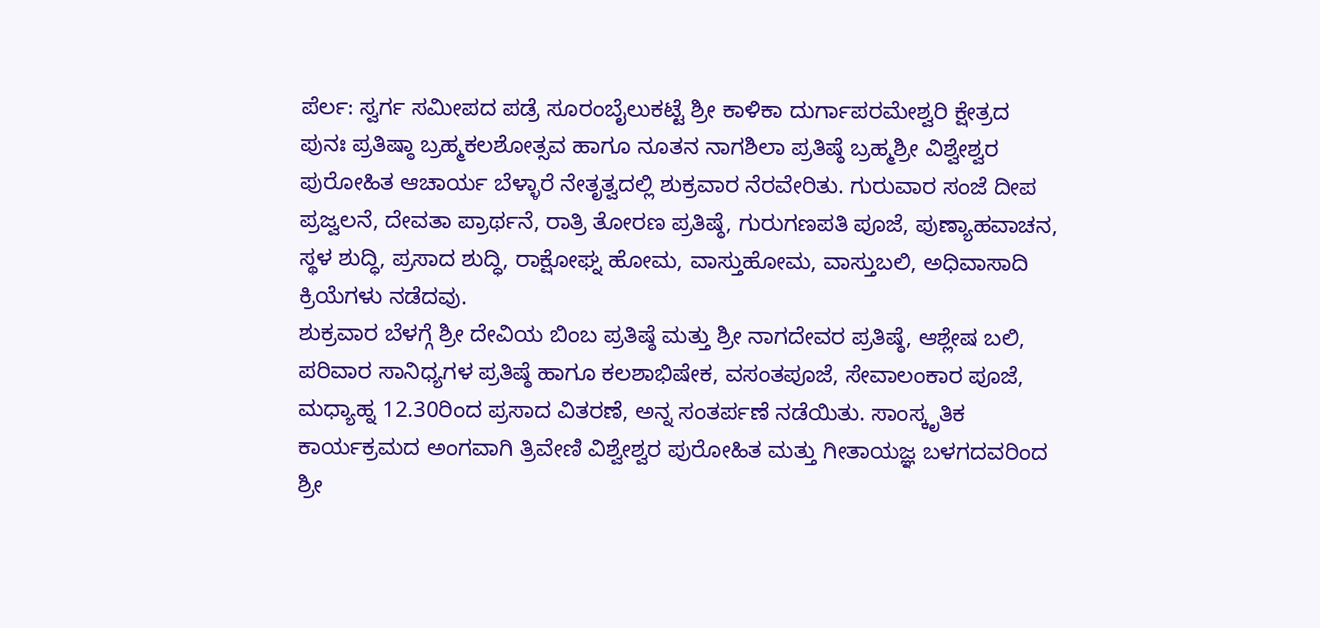ಪೆರ್ಲ: ಸ್ವರ್ಗ ಸಮೀಪದ ಪಡ್ರೆ ಸೂರಂಬೈಲುಕಟ್ಟೆ ಶ್ರೀ ಕಾಳಿಕಾ ದುರ್ಗಾಪರಮೇಶ್ವರಿ ಕ್ಷೇತ್ರದ ಪುನಃ ಪ್ರತಿಷ್ಠಾ ಬ್ರಹ್ಮಕಲಶೋತ್ಸವ ಹಾಗೂ ನೂತನ ನಾಗಶಿಲಾ ಪ್ರತಿಷ್ಠೆ ಬ್ರಹ್ಮಶ್ರೀ ವಿಶ್ವೇಶ್ವರ ಪುರೋಹಿತ ಆಚಾರ್ಯ ಬೆಳ್ಳಾರೆ ನೇತೃತ್ವದಲ್ಲಿ ಶುಕ್ರವಾರ ನೆರವೇರಿತು. ಗುರುವಾರ ಸಂಜೆ ದೀಪ ಪ್ರಜ್ವಲನೆ, ದೇವತಾ ಪ್ರಾರ್ಥನೆ, ರಾತ್ರಿ ತೋರಣ ಪ್ರತಿಷ್ಠೆ, ಗುರುಗಣಪತಿ ಪೂಜೆ, ಪುಣ್ಯಾಹವಾಚನ, ಸ್ಥಳ ಶುದ್ಧಿ, ಪ್ರಸಾದ ಶುದ್ಧಿ, ರಾಕ್ಷೋಘ್ನ ಹೋಮ, ವಾಸ್ತುಹೋಮ, ವಾಸ್ತುಬಲಿ, ಅಧಿವಾಸಾದಿ ಕ್ರಿಯೆಗಳು ನಡೆದವು.
ಶುಕ್ರವಾರ ಬೆಳಗ್ಗೆ ಶ್ರೀ ದೇವಿಯ ಬಿಂಬ ಪ್ರತಿಷ್ಠೆ ಮತ್ತು ಶ್ರೀ ನಾಗದೇವರ ಪ್ರತಿಷ್ಠೆ, ಆಶ್ಲೇಷ ಬಲಿ, ಪರಿವಾರ ಸಾನಿಧ್ಯಗಳ ಪ್ರತಿಷ್ಠೆ ಹಾಗೂ ಕಲಶಾಭಿಷೇಕ, ವಸಂತಪೂಜೆ, ಸೇವಾಲಂಕಾರ ಪೂಜೆ, ಮಧ್ಯಾಹ್ನ 12.30ರಿಂದ ಪ್ರಸಾದ ವಿತರಣೆ, ಅನ್ನ ಸಂತರ್ಪಣೆ ನಡೆಯಿತು. ಸಾಂಸ್ಕೃತಿಕ ಕಾರ್ಯಕ್ರಮದ ಅಂಗವಾಗಿ ತ್ರಿವೇಣಿ ವಿಶ್ವೇಶ್ವರ ಪುರೋಹಿತ ಮತ್ತು ಗೀತಾಯಜ್ಞ ಬಳಗದವರಿಂದ ಶ್ರೀ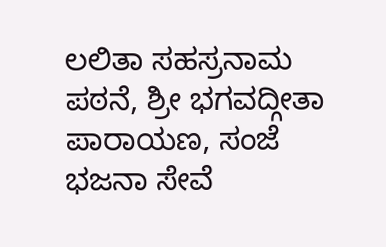ಲಲಿತಾ ಸಹಸ್ರನಾಮ ಪಠನೆ, ಶ್ರೀ ಭಗವದ್ಗೀತಾ ಪಾರಾಯಣ, ಸಂಜೆ ಭಜನಾ ಸೇವೆ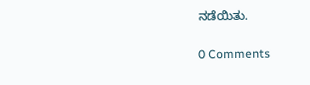ನಡೆಯಿತು.

0 Comments